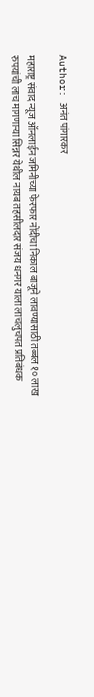Author: अनंत पांगारकर

महाराष्ट्र संवाद न्यूज ऑनलाईन जमिनीच्या फेरफार नोंदीचा निकाल बाजूने लावण्यासाठी तब्बल १० लाख रुपयांची लाच मागणाऱ्या सिन्नर येथील नायब तहसीलदार संजय धनगर याला लाचलुचपत प्रतिबंधक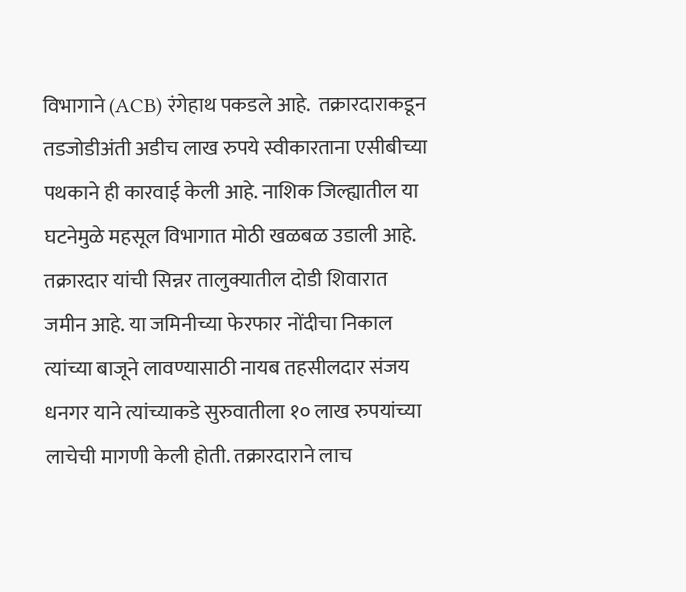विभागाने (ACB) रंगेहाथ पकडले आहे.  तक्रारदाराकडून तडजोडीअंती अडीच लाख रुपये स्वीकारताना एसीबीच्या पथकाने ही कारवाई केली आहे. नाशिक जिल्ह्यातील या घटनेमुळे महसूल विभागात मोठी खळबळ उडाली आहे. तक्रारदार यांची सिन्नर तालुक्यातील दोडी शिवारात जमीन आहे. या जमिनीच्या फेरफार नोंदीचा निकाल त्यांच्या बाजूने लावण्यासाठी नायब तहसीलदार संजय धनगर याने त्यांच्याकडे सुरुवातीला १० लाख रुपयांच्या लाचेची मागणी केली होती. तक्रारदाराने लाच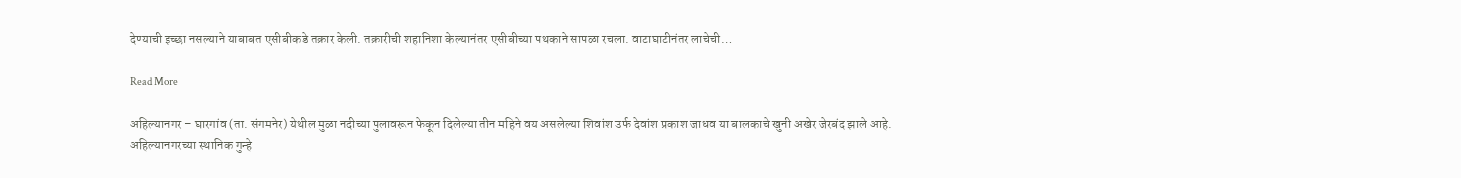देण्याची इच्छा नसल्याने याबाबत एसीबीकडे तक्रार केली. तक्रारीची शहानिशा केल्यानंतर एसीबीच्या पथकाने सापळा रचला. वाटाघाटीनंतर लाचेची…

Read More

अहिल्यानगर – घारगांव (ता. संगमनेर) येथील मुळा नदीच्या पुलावरून फेकून दिलेल्या तीन महिने वय असलेल्या शिवांश उर्फ देवांश प्रकाश जाधव या बालकाचे खुनी अखेर जेरबंद झाले आहे. अहिल्यानगरच्या स्थानिक गुन्हे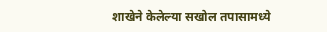शाखेने केलेल्या सखोल तपासामध्ये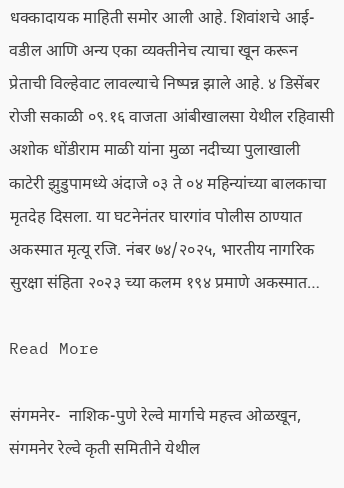धक्कादायक माहिती समोर आली आहे. शिवांशचे आई-वडील आणि अन्य एका व्यक्तीनेच त्याचा खून करून प्रेताची विल्हेवाट लावल्याचे निष्पन्न झाले आहे. ४ डिसेंबर रोजी सकाळी ०९.१६ वाजता आंबीखालसा येथील रहिवासी अशोक धोंडीराम माळी यांना मुळा नदीच्या पुलाखाली काटेरी झुडुपामध्ये अंदाजे ०३ ते ०४ महिन्यांच्या बालकाचा मृतदेह दिसला. या घटनेनंतर घारगांव पोलीस ठाण्यात अकस्मात मृत्यू रजि. नंबर ७४/२०२५, भारतीय नागरिक सुरक्षा संहिता २०२३ च्या कलम १९४ प्रमाणे अकस्मात…

Read More

संगमनेर-  नाशिक-पुणे रेल्वे मार्गाचे महत्त्व ओळखून, संगमनेर रेल्वे कृती समितीने येथील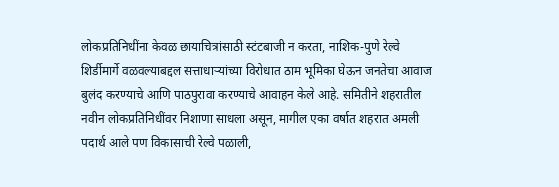लोकप्रतिनिधींना केवळ छायाचित्रांसाठी स्टंटबाजी न करता, नाशिक-पुणे रेल्वे शिर्डीमार्गे वळवल्याबद्दल सत्ताधाऱ्यांच्या विरोधात ठाम भूमिका घेऊन जनतेचा आवाज बुलंद करण्याचे आणि पाठपुरावा करण्याचे आवाहन केले आहे. समितीने शहरातील नवीन लोकप्रतिनिधींवर निशाणा साधला असून, मागील एका वर्षात शहरात अमली पदार्थ आले पण विकासाची रेल्वे पळाली,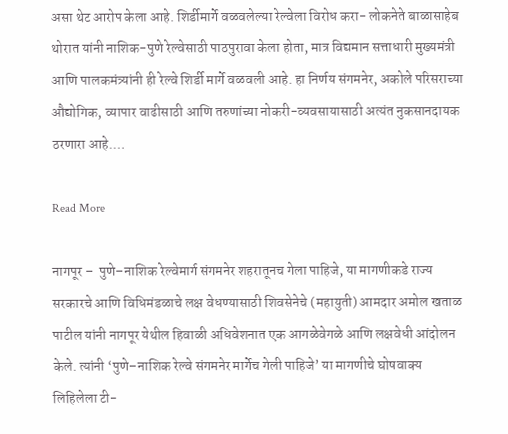असा थेट आरोप केला आहे. शिर्डीमार्गे वळवलेल्या रेल्वेला विरोध करा- लोकनेते बाळासाहेब थोरात यांनी नाशिक-पुणे रेल्वेसाठी पाठपुरावा केला होता, मात्र विद्यमान सत्ताधारी मुख्यमंत्री आणि पालकमंत्र्यांनी ही रेल्वे शिर्डी मार्गे वळवली आहे. हा निर्णय संगमनेर, अकोले परिसराच्या औद्योगिक, व्यापार वाढीसाठी आणि तरुणांच्या नोकरी-व्यवसायासाठी अत्यंत नुकसानदायक ठरणारा आहे.…

Read More

नागपूर –  पुणे–नाशिक रेल्वेमार्ग संगमनेर शहरातूनच गेला पाहिजे, या मागणीकडे राज्य सरकारचे आणि विधिमंडळाचे लक्ष वेधण्यासाठी शिवसेनेचे (महायुती) आमदार अमोल खताळ पाटील यांनी नागपूर येथील हिवाळी अधिवेशनात एक आगळेवेगळे आणि लक्षवेधी आंदोलन केले. त्यांनी ‘पुणे–नाशिक रेल्वे संगमनेर मार्गेच गेली पाहिजे’ या मागणीचे घोषवाक्य लिहिलेला टी-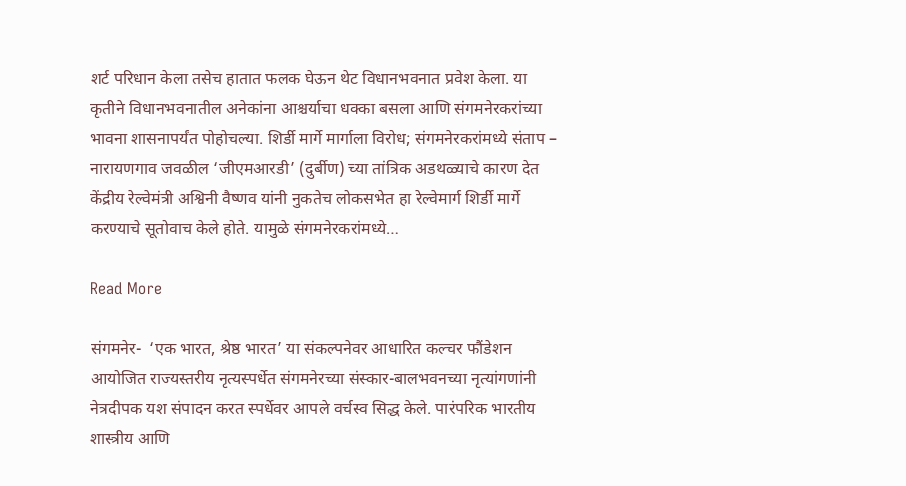शर्ट परिधान केला तसेच हातात फलक घेऊन थेट विधानभवनात प्रवेश केला. या कृतीने विधानभवनातील अनेकांना आश्चर्याचा धक्का बसला आणि संगमनेरकरांच्या भावना शासनापर्यंत पोहोचल्या. शिर्डी मार्गे मार्गाला विरोध; संगमनेरकरांमध्ये संताप – नारायणगाव जवळील ‘जीएमआरडी’ (दुर्बीण) च्या तांत्रिक अडथळ्याचे कारण देत केंद्रीय रेल्वेमंत्री अश्विनी वैष्णव यांनी नुकतेच लोकसभेत हा रेल्वेमार्ग शिर्डी मार्गे करण्याचे सूतोवाच केले होते. यामुळे संगमनेरकरांमध्ये…

Read More

संगमनेर-  ‘एक भारत, श्रेष्ठ भारत’ या संकल्पनेवर आधारित कल्चर फौंडेशन आयोजित राज्यस्तरीय नृत्यस्पर्धेत संगमनेरच्या संस्कार-बालभवनच्या नृत्यांगणांनी नेत्रदीपक यश संपादन करत स्पर्धेवर आपले वर्चस्व सिद्ध केले. पारंपरिक भारतीय शास्त्रीय आणि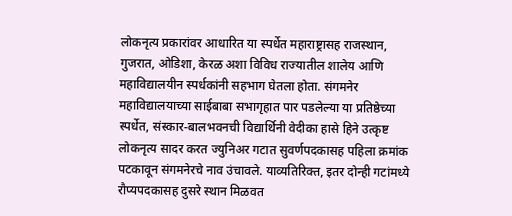लोकनृत्य प्रकारांवर आधारित या स्पर्धेत महाराष्ट्रासह राजस्थान, गुजरात, ओडिशा, केरळ अशा विविध राज्यातील शालेय आणि महाविद्यालयीन स्पर्धकांनी सहभाग घेतला होता. संगमनेर महाविद्यालयाच्या साईबाबा सभागृहात पार पडलेल्या या प्रतिष्ठेच्या स्पर्धेत, संस्कार-बालभवनची विद्यार्थिनी वेदीका हासे हिने उत्कृष्ट लोकनृत्य सादर करत ज्युनिअर गटात सुवर्णपदकासह पहिला क्रमांक पटकावून संगमनेरचे नाव उंचावले. याव्यतिरिक्त, इतर दोन्ही गटांमध्ये रौप्यपदकासह दुसरे स्थान मिळवत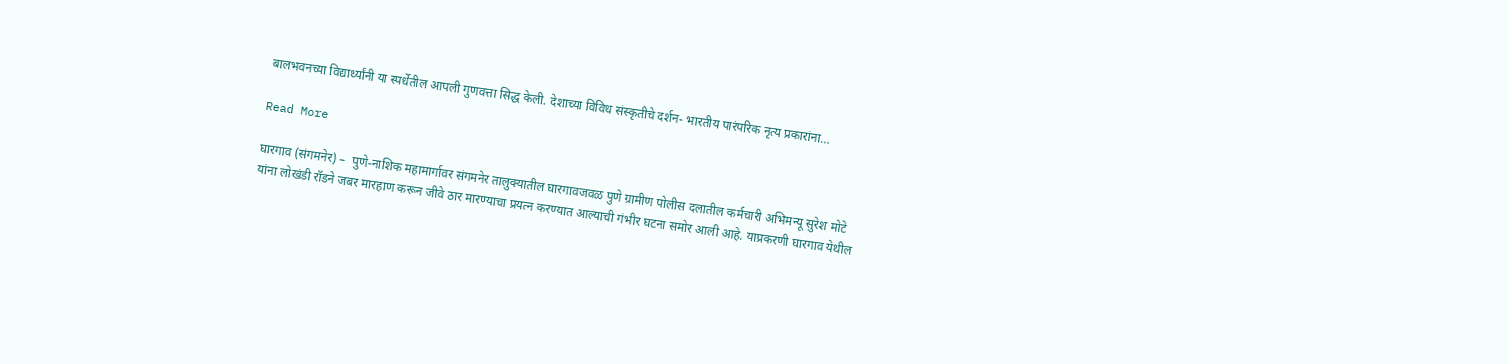बालभवनच्या विद्यार्थ्यांनी या स्पर्धेतील आपली गुणवत्ता सिद्ध केली. देशाच्या विविध संस्कृतीचे दर्शन- भारतीय पारंपरिक नृत्य प्रकारांना…

Read More

घारगाव (संगमनेर) –  पुणे-नाशिक महामार्गावर संगमनेर तालुक्यातील घारगावजवळ पुणे ग्रामीण पोलीस दलातील कर्मचारी अभिमन्यू सुरेश मोटे यांना लोखंडी रॉडने जबर मारहाण करून जीवे ठार मारण्याचा प्रयत्न करण्यात आल्याची गंभीर घटना समोर आली आहे. याप्रकरणी घारगाव येथील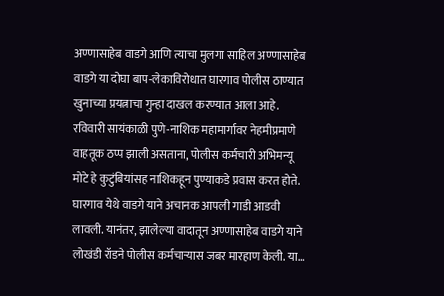अण्णासाहेब वाडगे आणि त्याचा मुलगा साहिल अण्णासाहेब वाडगे या दोघा बाप-लेकाविरोधात घारगाव पोलीस ठाण्यात खुनाच्या प्रयत्नाचा गुन्हा दाखल करण्यात आला आहे. रविवारी सायंकाळी पुणे-नाशिक महामार्गावर नेहमीप्रमाणे वाहतूक ठप्प झाली असताना, पोलीस कर्मचारी अभिमन्यू मोटे हे कुटुंबियांसह नाशिकहून पुण्याकडे प्रवास करत होते. घारगाव येथे वाडगे याने अचानक आपली गाडी आडवी लावली. यानंतर, झालेल्या वादातून अण्णासाहेब वाडगे याने लोखंडी रॉडने पोलीस कर्मचाऱ्यास जबर मारहाण केली. या…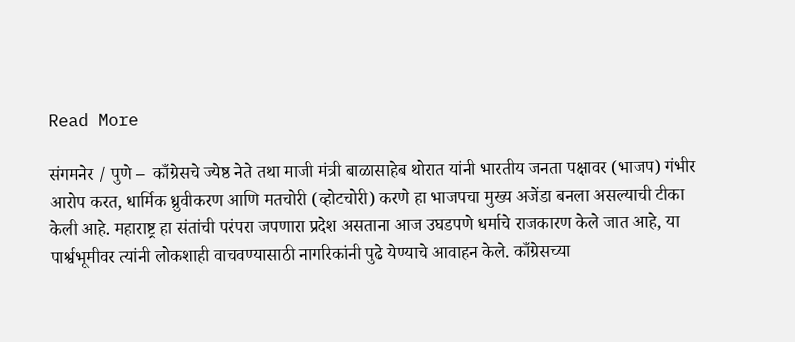Read More

संगमनेर / पुणे –  काँग्रेसचे ज्येष्ठ नेते तथा माजी मंत्री बाळासाहेब थोरात यांनी भारतीय जनता पक्षावर (भाजप) गंभीर आरोप करत, धार्मिक ध्रुवीकरण आणि मतचोरी (व्होटचोरी) करणे हा भाजपचा मुख्य अजेंडा बनला असल्याची टीका केली आहे. महाराष्ट्र हा संतांची परंपरा जपणारा प्रदेश असताना आज उघडपणे धर्माचे राजकारण केले जात आहे, या पार्श्वभूमीवर त्यांनी लोकशाही वाचवण्यासाठी नागरिकांनी पुढे येण्याचे आवाहन केले. काँग्रेसच्या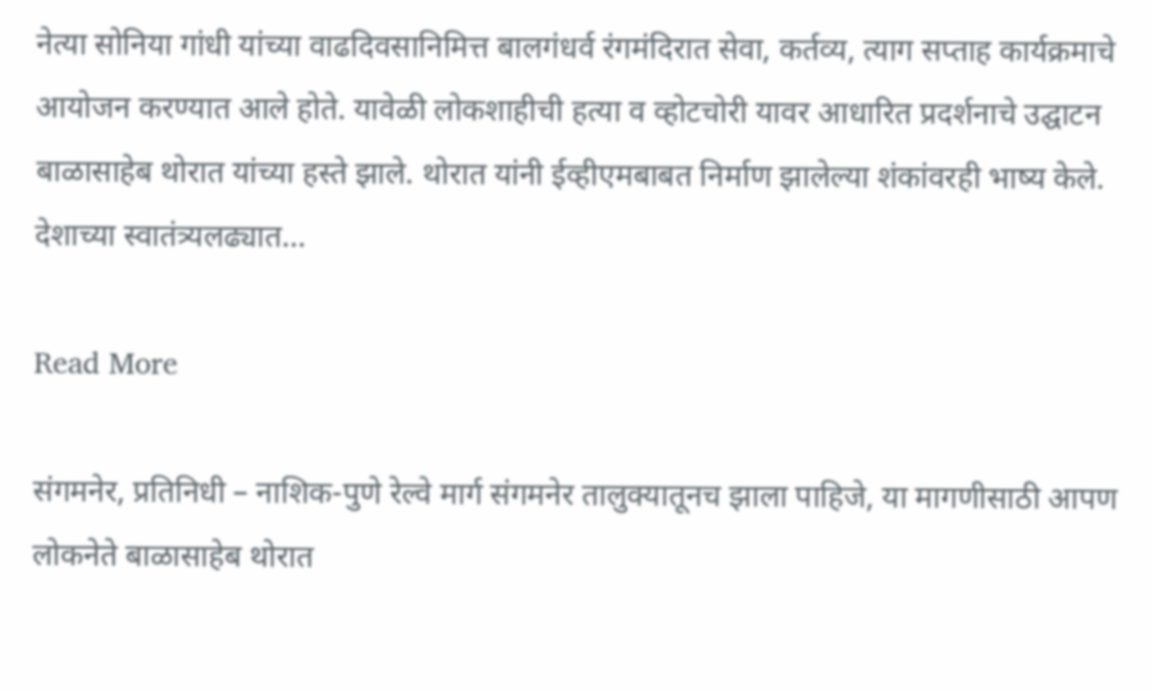नेत्या सोनिया गांधी यांच्या वाढदिवसानिमित्त बालगंधर्व रंगमंदिरात सेवा, कर्तव्य, त्याग सप्ताह कार्यक्रमाचे आयोजन करण्यात आले होते. यावेळी लोकशाहीची हत्या व व्होटचोरी यावर आधारित प्रदर्शनाचे उद्घाटन बाळासाहेब थोरात यांच्या हस्ते झाले. थोरात यांनी ईव्हीएमबाबत निर्माण झालेल्या शंकांवरही भाष्य केले. देशाच्या स्वातंत्र्यलढ्यात…

Read More

संगमनेर, प्रतिनिधी – नाशिक-पुणे रेल्वे मार्ग संगमनेर तालुक्यातूनच झाला पाहिजे, या मागणीसाठी आपण लोकनेते बाळासाहेब थोरात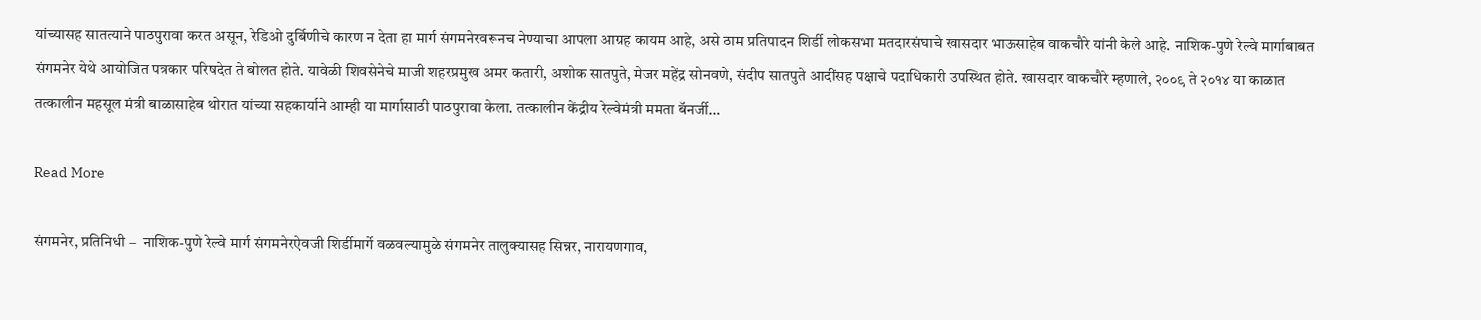यांच्यासह सातत्याने पाठपुरावा करत असून, रेडिओ दुर्बिणीचे कारण न देता हा मार्ग संगमनेरवरूनच नेण्याचा आपला आग्रह कायम आहे, असे ठाम प्रतिपादन शिर्डी लोकसभा मतदारसंघाचे खासदार भाऊसाहेब वाकचौरे यांनी केले आहे. नाशिक-पुणे रेल्वे मार्गाबाबत संगमनेर येथे आयोजित पत्रकार परिषदेत ते बोलत होते. यावेळी शिवसेनेचे माजी शहरप्रमुख अमर कतारी, अशोक सातपुते, मेजर महेंद्र सोनवणे, संदीप सातपुते आदींसह पक्षाचे पदाधिकारी उपस्थित होते. खासदार वाकचौरे म्हणाले, २००९ ते २०१४ या काळात तत्कालीन महसूल मंत्री बाळासाहेब थोरात यांच्या सहकार्याने आम्ही या मार्गासाठी पाठपुरावा केला. तत्कालीन केंद्रीय रेल्वेमंत्री ममता बॅनर्जी…

Read More

संगमनेर, प्रतिनिधी –  नाशिक-पुणे रेल्वे मार्ग संगमनेरऐवजी शिर्डीमार्गे वळवल्यामुळे संगमनेर तालुक्यासह सिन्नर, नारायणगाव,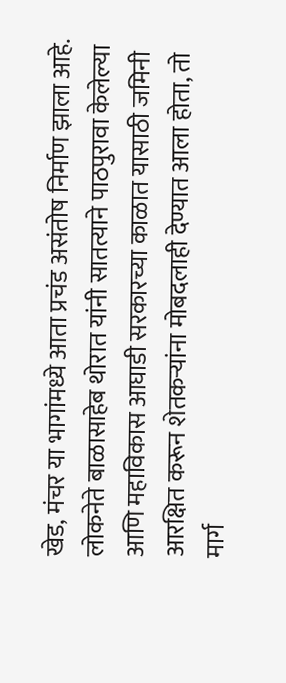खेड, मंचर या भागांमध्ये आता प्रचंड असंतोष निर्माण झाला आहे. लोकनेते बाळासाहेब थोरात यांनी सातत्याने पाठपुरावा केलेल्या आणि महाविकास आघाडी सरकारच्या काळात यासाठी जमिनी आरक्षित करून शेतकऱ्यांना मोबदलाही देण्यात आला होता, तो मार्ग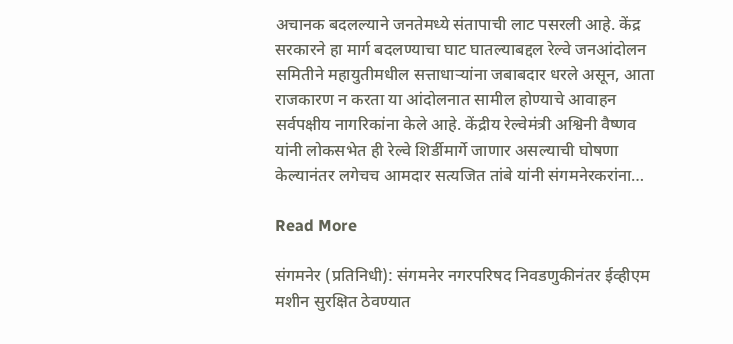अचानक बदलल्याने जनतेमध्ये संतापाची लाट पसरली आहे. केंद्र सरकारने हा मार्ग बदलण्याचा घाट घातल्याबद्दल रेल्वे जनआंदोलन समितीने महायुतीमधील सत्ताधाऱ्यांना जबाबदार धरले असून, आता राजकारण न करता या आंदोलनात सामील होण्याचे आवाहन सर्वपक्षीय नागरिकांना केले आहे. केंद्रीय रेल्वेमंत्री अश्विनी वैष्णव यांनी लोकसभेत ही रेल्वे शिर्डीमार्गे जाणार असल्याची घोषणा केल्यानंतर लगेचच आमदार सत्यजित तांबे यांनी संगमनेरकरांना…

Read More

संगमनेर (प्रतिनिधी): संगमनेर नगरपरिषद निवडणुकीनंतर ईव्हीएम मशीन सुरक्षित ठेवण्यात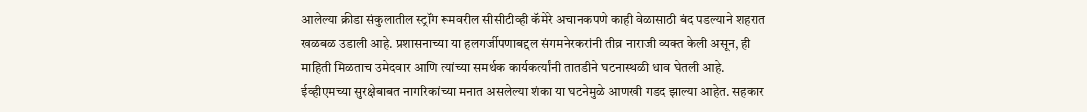आलेल्या क्रीडा संकुलातील स्ट्रॉंग रूमवरील सीसीटीव्ही कॅमेरे अचानकपणे काही वेळासाठी बंद पडल्याने शहरात खळबळ उडाली आहे. प्रशासनाच्या या हलगर्जीपणाबद्दल संगमनेरकरांनी तीव्र नाराजी व्यक्त केली असून, ही माहिती मिळताच उमेदवार आणि त्यांच्या समर्थक कार्यकर्त्यांनी तातडीने घटनास्थळी धाव घेतली आहे. ईव्हीएमच्या सुरक्षेबाबत नागरिकांच्या मनात असलेल्या शंका या घटनेमुळे आणखी गडद झाल्या आहेत. सहकार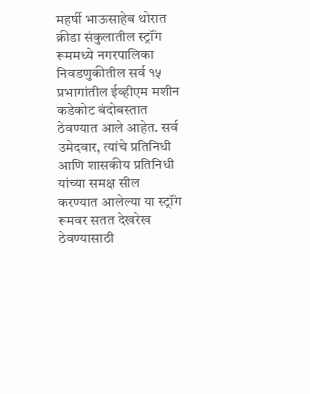महर्षी भाऊसाहेब थोरात क्रीडा संकुलातील स्ट्रॉंग रूममध्ये नगरपालिका निवडणुकीतील सर्व १५ प्रभागांतील ईव्हीएम मशीन कडेकोट बंदोबस्तात ठेवण्यात आले आहेत. सर्व उमेदवार, त्यांचे प्रतिनिधी आणि शासकीय प्रतिनिधी यांच्या समक्ष सील करण्यात आलेल्या या स्ट्रॉंग रूमवर सतत देखरेख ठेवण्यासाठी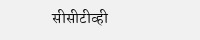सीसीटीव्ही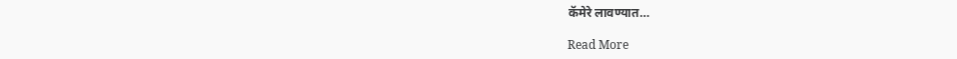कॅमेरे लावण्यात…

Read More